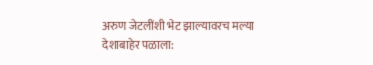अरुण जेटलींशी भेट झाल्यावरच मल्या देशाबाहेर पळाला: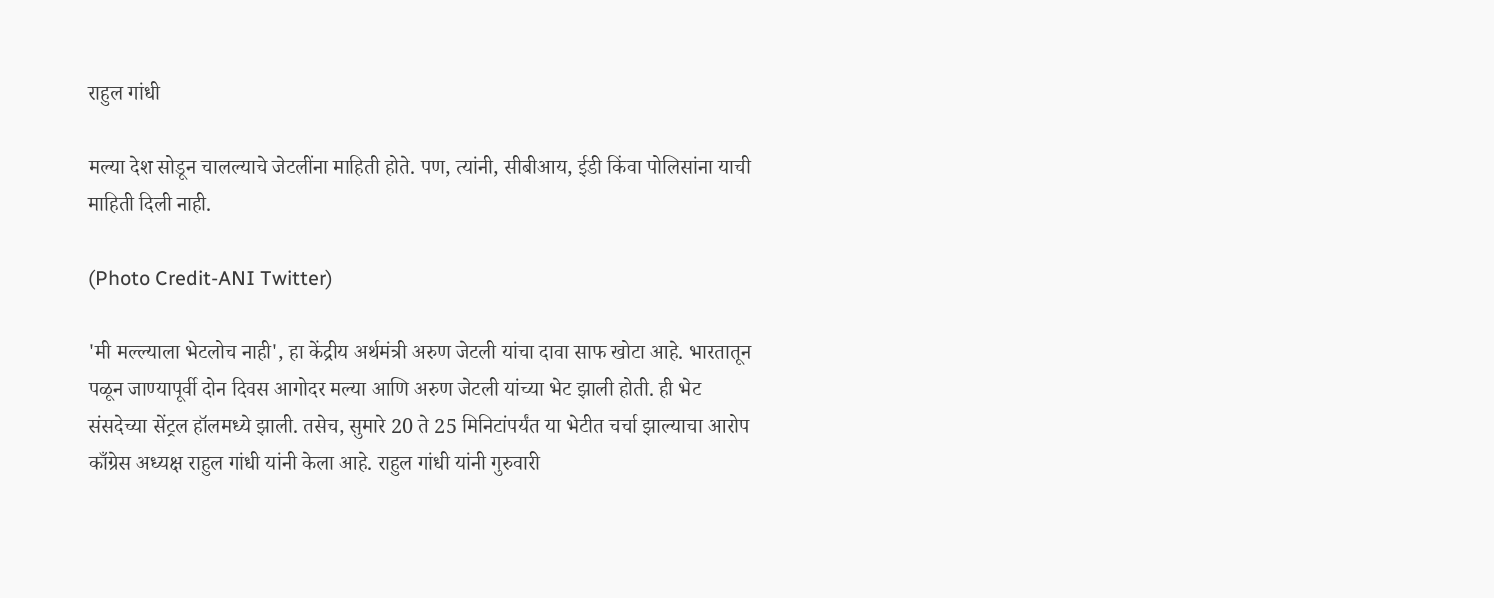राहुल गांधी

मल्या देश सोडून चालल्याचे जेटलींना माहिती होते. पण, त्यांनी, सीबीआय, ईडी किंवा पोलिसांना याची माहिती दिली नाही.

(Photo Credit-ANI Twitter)

'मी मल्ल्याला भेटलोच नाही', हा केंद्रीय अर्थमंत्री अरुण जेटली यांचा दावा साफ खोटा आहे. भारतातून पळून जाण्यापूर्वी दोन दिवस आगोदर मल्या आणि अरुण जेटली यांच्या भेट झाली होती. ही भेट संसदेच्या सेंट्रल हॉलमध्ये झाली. तसेच, सुमारे 20 ते 25 मिनिटांपर्यंत या भेटीत चर्चा झाल्याचा आरोप काँग्रेस अध्यक्ष राहुल गांधी यांनी केला आहे. राहुल गांधी यांनी गुरुवारी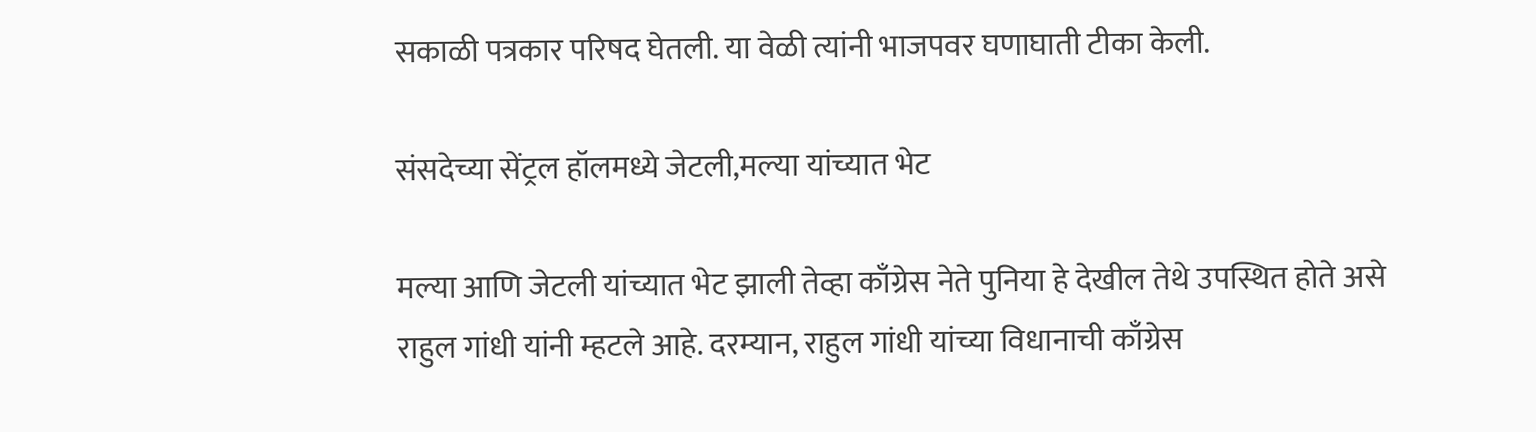सकाळी पत्रकार परिषद घेतली. या वेळी त्यांनी भाजपवर घणाघाती टीका केली.

संसदेच्या सेंट्रल हॉलमध्ये जेटली,मल्या यांच्यात भेट

मल्या आणि जेटली यांच्यात भेट झाली तेव्हा काँग्रेस नेते पुनिया हे देखील तेथे उपस्थित होते असे राहुल गांधी यांनी म्हटले आहे. दरम्यान, राहुल गांधी यांच्या विधानाची काँग्रेस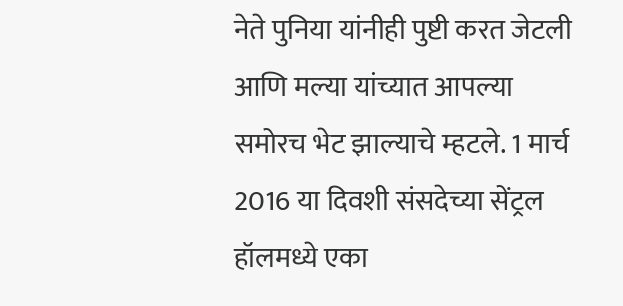नेते पुनिया यांनीही पुष्टी करत जेटली आणि मल्या यांच्यात आपल्या समोरच भेट झाल्याचे म्हटले. 1 मार्च 2016 या दिवशी संसदेच्या सेंट्रल हॉलमध्ये एका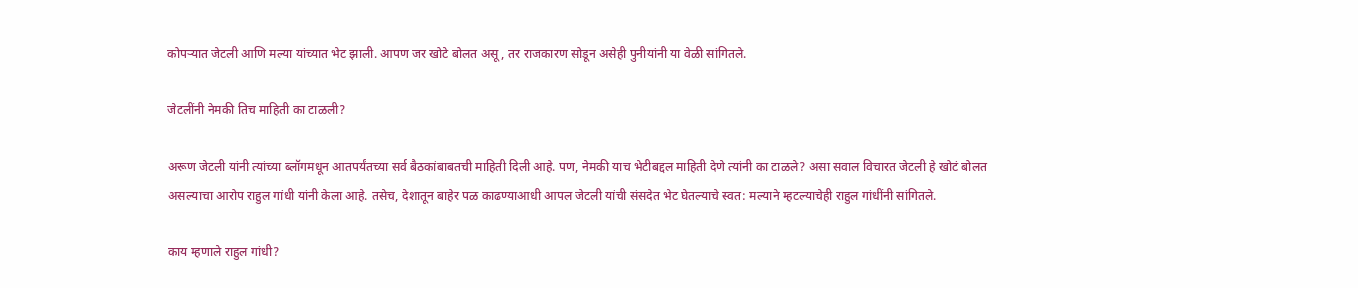कोपऱ्यात जेटली आणि मल्या यांच्यात भेट झाली. आपण जर खोटे बोलत असू, तर राजकारण सोडून असेही पुनीयांनी या वेळी सांगितले.

जेटलींनी नेमकी तिच माहिती का टाळली?

अरूण जेटली यांनी त्यांच्या ब्लॉगमधून आतपर्यंतच्या सर्व बैठकांबाबतची माहिती दिली आहे. पण, नेमकी याच भेटीबद्दल माहिती देणे त्यांनी का टाळले? असा सवाल विचारत जेटली हे खोटं बोलत असल्याचा आरोप राहुल गांधी यांनी केला आहे. तसेच, देशातून बाहेर पळ काढण्याआधी आपल जेटली यांची संसदेत भेट घेतल्याचे स्वत: मल्याने म्हटल्याचेही राहुल गांधींनी सांगितले.

काय म्हणाले राहुल गांधी?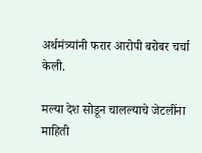अर्थमंत्र्यांनी फरार आरोपी बरोबर चर्चा केली.

मल्या देश सोडून चालल्याचे जेटलींना माहिती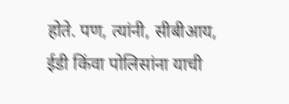होते. पण, त्यांनी, सीबीआय, ईडी किंवा पोलिसांना याची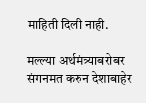माहिती दिली नाही.

मल्ल्या अर्थमंत्र्याबरोबर संगनमत करुन देशाबाहेर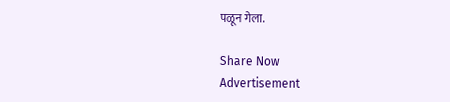पळून गेला.

Share Now
Advertisement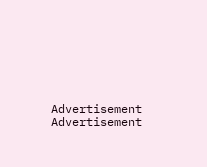Advertisement
Advertisement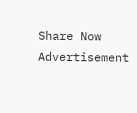Share Now
Advertisement